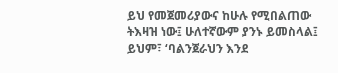ይህ የመጀመሪያውና ከሁሉ የሚበልጠው ትእዛዝ ነው፤ ሁለተኛውም ያንኑ ይመስላል፤ ይህም፣ ‘ባልንጀራህን እንደ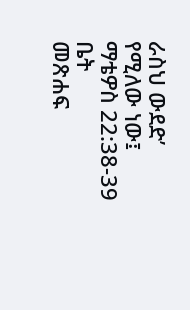ራስህ ውደድ’ የሚለው ነው፤
ማቴዎስ 22:38-39
ቤት
መጽሐፍ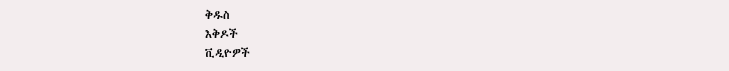ቅዱስ
እቅዶች
ቪዲዮዎች